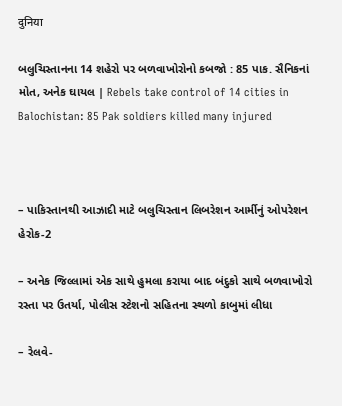दुनिया

બલુચિસ્તાનના 14 શહેરો પર બળવાખોરોનો કબજો : 85 પાક. સૈનિકનાં મોત, અનેક ઘાયલ | Rebels take control of 14 cities in Balochistan: 85 Pak soldiers killed many injured



– પાકિસ્તાનથી આઝાદી માટે બલુચિસ્તાન લિબરેશન આર્મીનું ઓપરેશન હેરોક-2

– અનેક જિલ્લામાં એક સાથે હુમલા કરાયા બાદ બંદુકો સાથે બળવાખોરો રસ્તા પર ઉતર્યા, પોલીસ સ્ટેશનો સહિતના સ્થળો કાબુમાં લીધા

– રેલવે-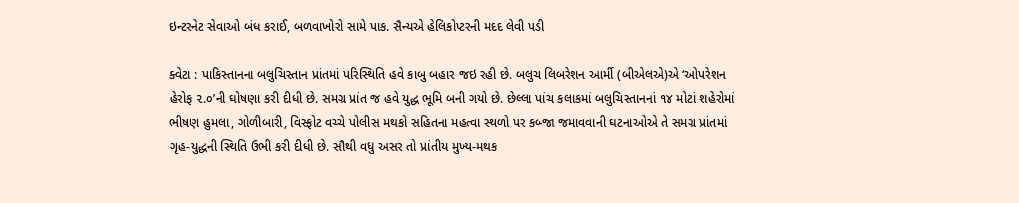ઇન્ટરનેટ સેવાઓ બંધ કરાઈ, બળવાખોરો સામે પાક. સૈન્યએ હેલિકોપ્ટરની મદદ લેવી પડી

ક્વેટા : પાકિસ્તાનના બલુચિસ્તાન પ્રાંતમાં પરિસ્થિતિ હવે કાબુ બહાર જઇ રહી છે. બલુચ લિબરેશન આર્મી (બીએલએ)એ ‘ઓપરેશન હેરોફ ૨.૦’ની ઘોષણા કરી દીધી છે. સમગ્ર પ્રાંત જ હવે યુદ્ધ ભૂમિ બની ગયો છે. છેલ્લા પાંચ કલાકમાં બલુચિસ્તાનનાં ૧૪ મોટાં શહેરોમાં ભીષણ હુમલા, ગોળીબારી, વિસ્ફોટ વચ્ચે પોલીસ મથકો સહિતના મહત્વા સ્થળો પર કબ્જા જમાવવાની ઘટનાઓએ તે સમગ્ર પ્રાંતમાં ગૃહ-યુદ્ધની સ્થિતિ ઉભી કરી દીધી છે. સૌથી વધુ અસર તો પ્રાંતીય મુખ્ય-મથક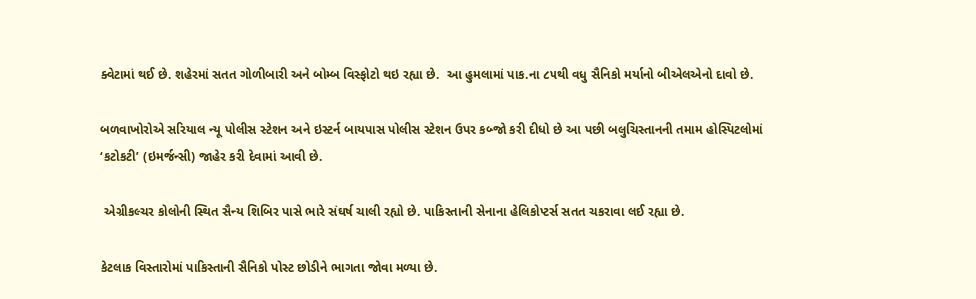ક્વેટામાં થઈ છે. શહેરમાં સતત ગોળીબારી અને બોમ્બ વિસ્ફોટો થઇ રહ્યા છે.  આ હુમલામાં પાક.ના ૮૫થી વધુ સૈનિકો મર્યાનો બીએલએનો દાવો છે.

બળવાખોરોએ સરિયાલ ન્યૂ પોલીસ સ્ટેશન અને ઇસ્ટર્ન બાયપાસ પોલીસ સ્ટેશન ઉપર કબ્જો કરી દીધો છે આ પછી બલુચિસ્તાનની તમામ હોસ્પિટલોમાં ‘કટોકટી’ (ઇમર્જન્સી) જાહેર કરી દેવામાં આવી છે.

 એગ્રીકલ્ચર કોલોની સ્થિત સૈન્ય શિબિર પાસે ભારે સંઘર્ષ ચાલી રહ્યો છે. પાકિસ્તાની સેનાના હેલિકોપ્ટર્સ સતત ચકરાવા લઈ રહ્યા છે.

કેટલાક વિસ્તારોમાં પાકિસ્તાની સૈનિકો પોસ્ટ છોડીને ભાગતા જોવા મળ્યા છે.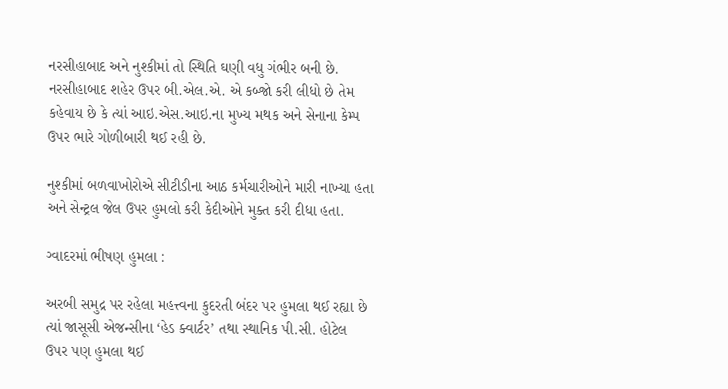નરસીહાબાદ અને નુશ્કીમાં તો સ્થિતિ ઘણી વધુ ગંભીર બની છે. નરસીહાબાદ શહેર ઉપર બી.એલ.એ. એ કબ્જો કરી લીધો છે તેમ કહેવાય છે કે ત્યાં આઇ.એસ.આઇ.ના મુખ્ય મથક અને સેનાના કેમ્પ ઉપર ભારે ગોળીબારી થઈ રહી છે.

નુશ્કીમાં બળવાખોરોએ સીટીડીના આઠ કર્મચારીઓને મારી નાખ્યા હતા અને સેન્ટ્રલ જેલ ઉપર હુમલો કરી કેદીઓને મુક્ત કરી દીધા હતા.

ગ્વાદરમાં ભીષણ હુમલા :

અરબી સમુદ્ર પર રહેલા મહત્ત્વના કુદરતી બંદર પર હુમલા થઈ રહ્યા છે ત્યાં જાસૂસી એજન્સીના ‘હેડ ક્વાર્ટર’ તથા સ્થાનિક પી.સી. હોટેલ ઉપર પણ હુમલા થઈ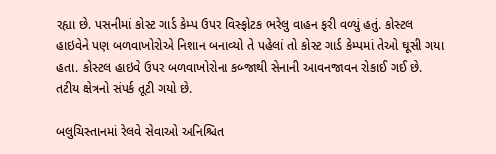રહ્યા છે. પસનીમાં કોસ્ટ ગાર્ડ કેમ્પ ઉપર વિસ્ફોટક ભરેલુ વાહન ફરી વળ્યું હતું. કોસ્ટલ હાઇવેને પણ બળવાખોરોએ નિશાન બનાવ્યો તે પહેલાં તો કોસ્ટ ગાર્ડ કેમ્પમાં તેઓ ઘૂસી ગયા હતા. કોસ્ટલ હાઇવે ઉપર બળવાખોરોના કબ્જાથી સેનાની આવનજાવન રોકાઈ ગઈ છે. તટીય ક્ષેત્રનો સંપર્ક તૂટી ગયો છે.

બલુચિસ્તાનમાં રેલવે સેવાઓ અનિશ્ચિત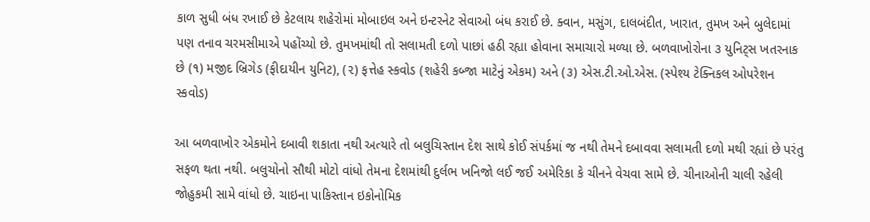કાળ સુધી બંધ રખાઈ છે કેટલાય શહેરોમાં મોબાઇલ અને ઇન્ટરનેટ સેવાઓ બંધ કરાઈ છે. ક્વાન, મસુંગ, દાલબંદીત, ખારાત, તુમખ અને બુલેદામાં પણ તનાવ ચરમસીમાએ પહોંચ્યો છે. તુમખમાંથી તો સલામતી દળો પાછાં હઠી રહ્યા હોવાના સમાચારો મળ્યા છે. બળવાખોરોના ૩ યુનિટ્સ ખતરનાક છે (૧) મજીદ બ્રિગેડ (ફીદાયીન યુનિટ), (૨) ફત્તેહ સ્કવોડ (શહેરી કબ્જા માટેનું એકમ) અને (૩) એસ.ટી.ઓ.એસ. (સ્પેશ્ય ટેક્નિકલ ઓપરેશન સ્કવોડ)

આ બળવાખોર એકમોને દબાવી શકાતા નથી અત્યારે તો બલુચિસ્તાન દેશ સાથે કોઈ સંપર્કમાં જ નથી તેમને દબાવવા સલામતી દળો મથી રહ્યાં છે પરંતુ સફળ થતા નથી. બલુચોનો સૌથી મોટો વાંધો તેમના દેશમાંથી દુર્લભ ખનિજો લઈ જઈ અમેરિકા કે ચીનને વેચવા સામે છે. ચીનાઓની ચાલી રહેલી જોહુકમી સામે વાંધો છે. ચાઇના પાકિસ્તાન ઇકોનોમિક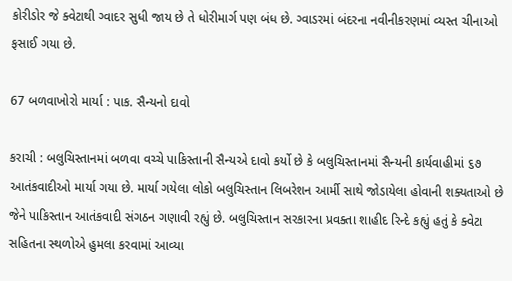કોરીડોર જે ક્વેટાથી ગ્વાદર સુધી જાય છે તે ધોરીમાર્ગ પણ બંધ છે. ગ્વાડરમાં બંદરના નવીનીકરણમાં વ્યસ્ત ચીનાઓ ફસાઈ ગયા છે.

67 બળવાખોરો માર્યા : પાક. સૈન્યનો દાવો

કરાચી : બલુચિસ્તાનમાં બળવા વચ્ચે પાકિસ્તાની સૈન્યએ દાવો કર્યો છે કે બલુચિસ્તાનમાં સૈન્યની કાર્યવાહીમાં ૬૭ આતંકવાદીઓ માર્યા ગયા છે. માર્યા ગયેલા લોકો બલુચિસ્તાન લિબરેશન આર્મી સાથે જોડાયેલા હોવાની શક્યતાઓ છે જેને પાકિસ્તાન આતંકવાદી સંગઠન ગણાવી રહ્યું છે. બલુચિસ્તાન સરકારના પ્રવક્તા શાહીદ રિન્દે કહ્યું હતું કે ક્વેટા સહિતના સ્થળોએ હુમલા કરવામાં આવ્યા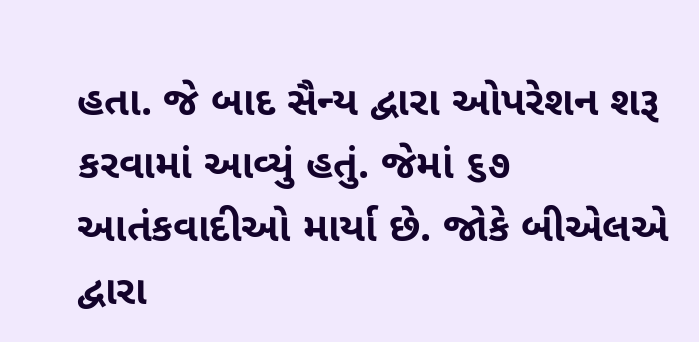હતા. જે બાદ સૈન્ય દ્વારા ઓપરેશન શરૂ કરવામાં આવ્યું હતું. જેમાં ૬૭ આતંકવાદીઓ માર્યા છે. જોકે બીએલએ દ્વારા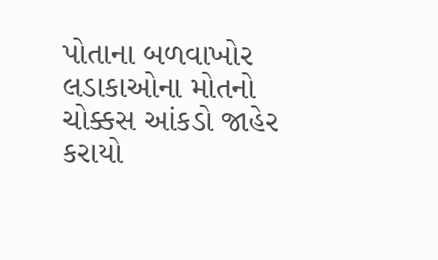પોતાના બળવાખોર લડાકાઓના મોતનો ચોક્કસ આંકડો જાહેર કરાયો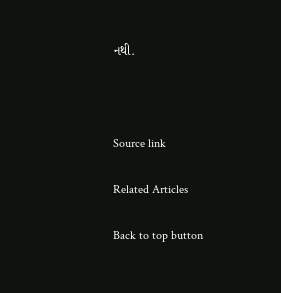નથી.



Source link

Related Articles

Back to top button